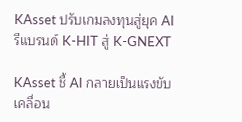KAsset ปรับเกมลงทุนสู่ยุค AI รีแบรนด์ K-HIT สู่ K-GNEXT

KAsset ชี้ AI กลายเป็นแรงขับเคลื่อน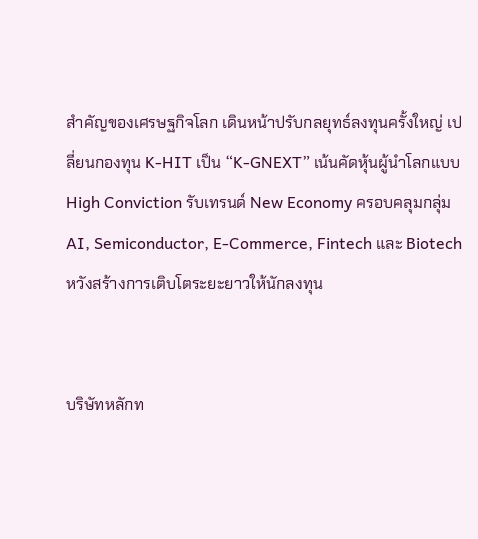สำคัญของเศรษฐกิจโลก เดินหน้าปรับกลยุทธ์ลงทุนครั้งใหญ่ เปลี่ยนกองทุน K-HIT เป็น “K-GNEXT” เน้นคัดหุ้นผู้นำโลกแบบ High Conviction รับเทรนด์ New Economy ครอบคลุมกลุ่ม AI, Semiconductor, E-Commerce, Fintech และ Biotech หวังสร้างการเติบโตระยะยาวให้นักลงทุน


บริษัทหลักท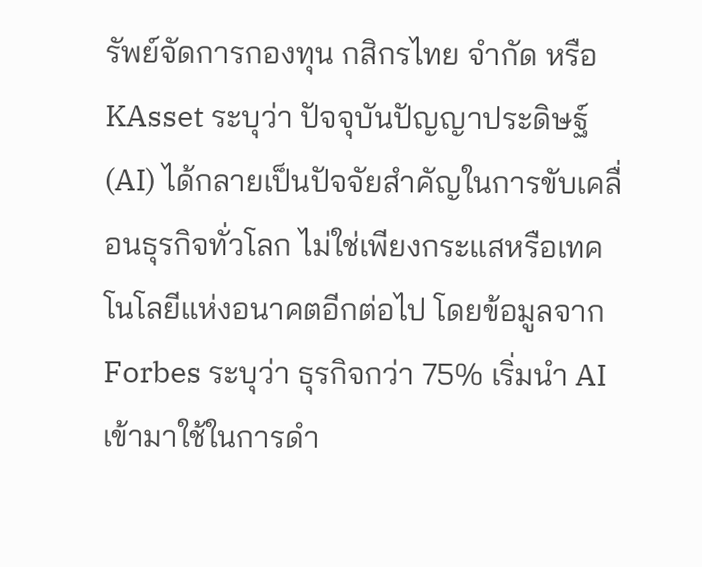รัพย์จัดการกองทุน กสิกรไทย จำกัด หรือ KAsset ระบุว่า ปัจจุบันปัญญาประดิษฐ์ (AI) ได้กลายเป็นปัจจัยสำคัญในการขับเคลื่อนธุรกิจทั่วโลก ไม่ใช่เพียงกระแสหรือเทคโนโลยีแห่งอนาคตอีกต่อไป โดยข้อมูลจาก Forbes ระบุว่า ธุรกิจกว่า 75% เริ่มนำ AI เข้ามาใช้ในการดำ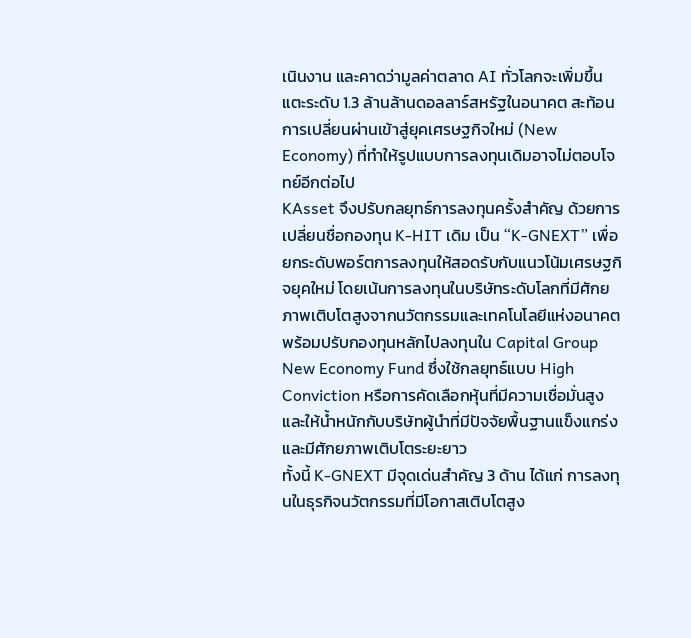เนินงาน และคาดว่ามูลค่าตลาด AI ทั่วโลกจะเพิ่มขึ้นแตะระดับ 1.3 ล้านล้านดอลลาร์สหรัฐในอนาคต สะท้อนการเปลี่ยนผ่านเข้าสู่ยุคเศรษฐกิจใหม่ (New Economy) ที่ทำให้รูปแบบการลงทุนเดิมอาจไม่ตอบโจทย์อีกต่อไป
KAsset จึงปรับกลยุทธ์การลงทุนครั้งสำคัญ ด้วยการเปลี่ยนชื่อกองทุน K-HIT เดิม เป็น “K-GNEXT” เพื่อยกระดับพอร์ตการลงทุนให้สอดรับกับแนวโน้มเศรษฐกิจยุคใหม่ โดยเน้นการลงทุนในบริษัทระดับโลกที่มีศักยภาพเติบโตสูงจากนวัตกรรมและเทคโนโลยีแห่งอนาคต พร้อมปรับกองทุนหลักไปลงทุนใน Capital Group New Economy Fund ซึ่งใช้กลยุทธ์แบบ High Conviction หรือการคัดเลือกหุ้นที่มีความเชื่อมั่นสูง และให้น้ำหนักกับบริษัทผู้นำที่มีปัจจัยพื้นฐานแข็งแกร่งและมีศักยภาพเติบโตระยะยาว
ทั้งนี้ K-GNEXT มีจุดเด่นสำคัญ 3 ด้าน ได้แก่ การลงทุนในธุรกิจนวัตกรรมที่มีโอกาสเติบโตสูง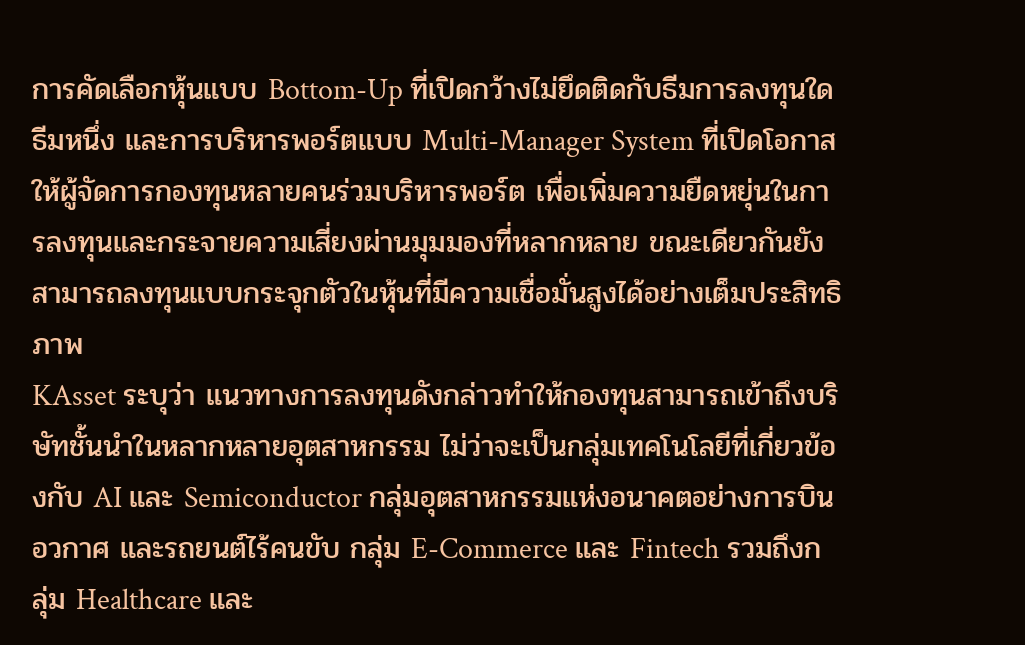การคัดเลือกหุ้นแบบ Bottom-Up ที่เปิดกว้างไม่ยึดติดกับธีมการลงทุนใดธีมหนึ่ง และการบริหารพอร์ตแบบ Multi-Manager System ที่เปิดโอกาสให้ผู้จัดการกองทุนหลายคนร่วมบริหารพอร์ต เพื่อเพิ่มความยืดหยุ่นในการลงทุนและกระจายความเสี่ยงผ่านมุมมองที่หลากหลาย ขณะเดียวกันยังสามารถลงทุนแบบกระจุกตัวในหุ้นที่มีความเชื่อมั่นสูงได้อย่างเต็มประสิทธิภาพ
KAsset ระบุว่า แนวทางการลงทุนดังกล่าวทำให้กองทุนสามารถเข้าถึงบริษัทชั้นนำในหลากหลายอุตสาหกรรม ไม่ว่าจะเป็นกลุ่มเทคโนโลยีที่เกี่ยวข้องกับ AI และ Semiconductor กลุ่มอุตสาหกรรมแห่งอนาคตอย่างการบิน อวกาศ และรถยนต์ไร้คนขับ กลุ่ม E-Commerce และ Fintech รวมถึงกลุ่ม Healthcare และ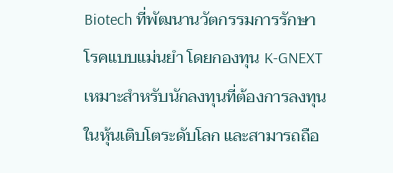Biotech ที่พัฒนานวัตกรรมการรักษาโรคแบบแม่นยำ โดยกองทุน K-GNEXT เหมาะสำหรับนักลงทุนที่ต้องการลงทุนในหุ้นเติบโตระดับโลก และสามารถถือ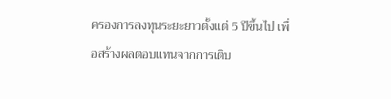ครองการลงทุนระยะยาวตั้งแต่ 5 ปีขึ้นไป เพื่อสร้างผลตอบแทนจากการเติบ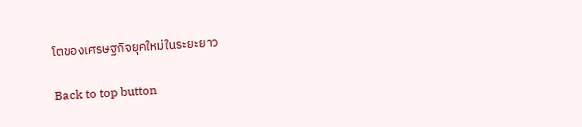โตของเศรษฐกิจยุคใหม่ในระยะยาว

Back to top button